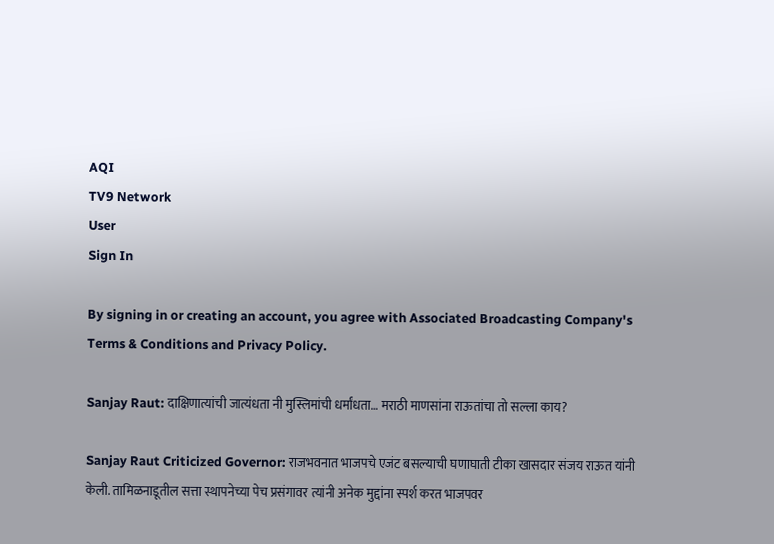AQI
TV9 Network
User
Sign In

By signing in or creating an account, you agree with Associated Broadcasting Company's Terms & Conditions and Privacy Policy.

Sanjay Raut: दाक्षिणात्यांची जात्यंधता नी मुस्लिमांची धर्मांधता… मराठी माणसांना राऊतांचा तो सल्ला काय?

Sanjay Raut Criticized Governor: राजभवनात भाजपचे एजंट बसल्याची घणाघाती टीका खासदार संजय राऊत यांनी केली. तामिळनाडूतील सत्ता स्थापनेच्या पेच प्रसंगावर त्यांनी अनेक मुद्दांना स्पर्श करत भाजपवर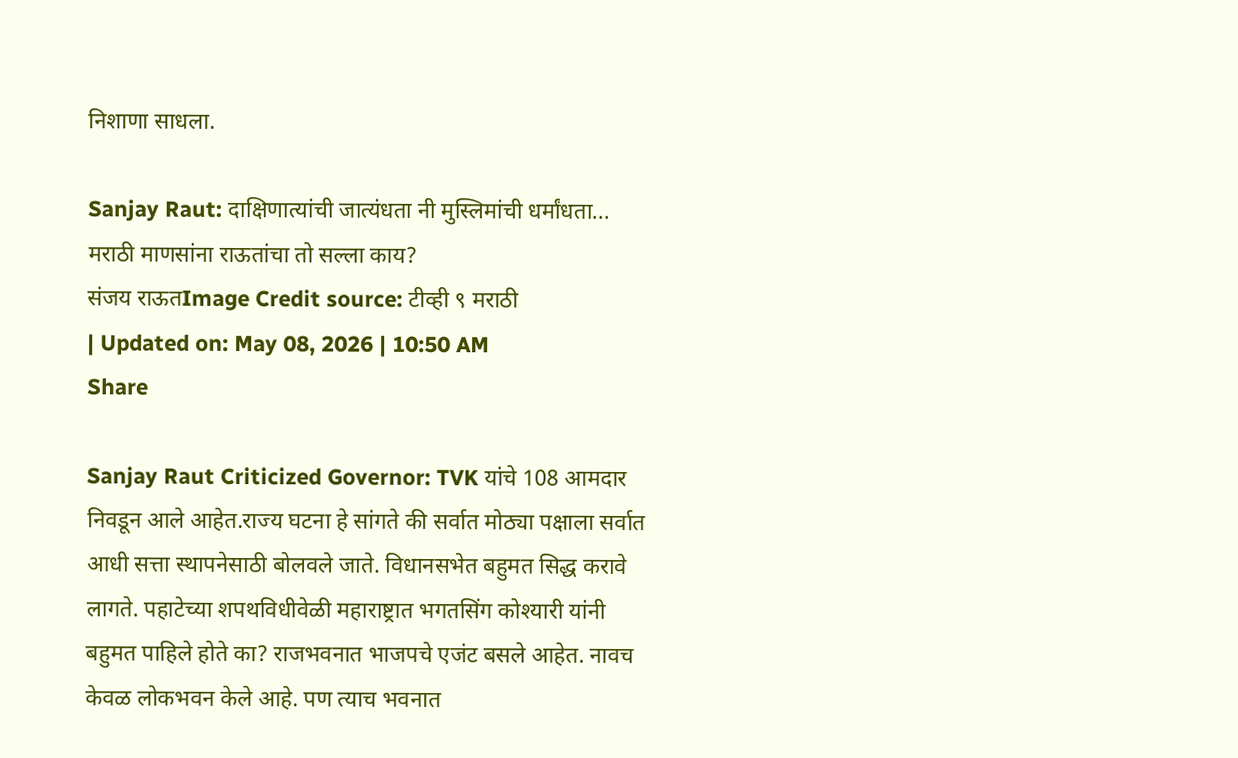निशाणा साधला.

Sanjay Raut: दाक्षिणात्यांची जात्यंधता नी मुस्लिमांची धर्मांधता... मराठी माणसांना राऊतांचा तो सल्ला काय?
संजय राऊतImage Credit source: टीव्ही ९ मराठी
| Updated on: May 08, 2026 | 10:50 AM
Share

Sanjay Raut Criticized Governor: TVK यांचे 108 आमदार निवडून आले आहेत.राज्य घटना हे सांगते की सर्वात मोठ्या पक्षाला सर्वात आधी सत्ता स्थापनेसाठी बोलवले जाते. विधानसभेत बहुमत सिद्ध करावे लागते. पहाटेच्या शपथविधीवेळी महाराष्ट्रात भगतसिंग कोश्यारी यांनी बहुमत पाहिले होते का? राजभवनात भाजपचे एजंट बसले आहेत. नावच केवळ लोकभवन केले आहे. पण त्याच भवनात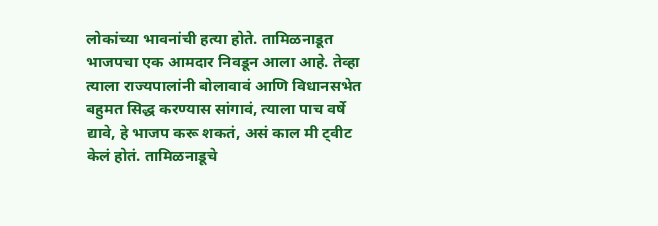लोकांच्या भावनांची हत्या होते. तामिळनाडूत भाजपचा एक आमदार निवडून आला आहे. तेव्हा त्याला राज्यपालांनी बोलावावं आणि विधानसभेत बहुमत सिद्ध करण्यास सांगावं, त्याला पाच वर्षे द्यावे, हे भाजप करू शकतं, असं काल मी ट्वीट केलं होतं. तामिळनाडूचे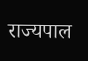राज्यपाल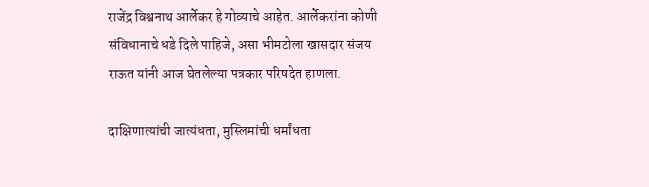राजेंद्र विश्वनाथ आर्लेकर हे गोव्याचे आहेत. आर्लेकरांना कोणी संविधानाचे धडे दिले पाहिजे, असा भीमटोला खासदार संजय राऊत यांनी आज घेतलेल्या पत्रकार परिषदेत हाणला.

दाक्षिणात्यांची जात्यंधता, मुस्लिमांची धर्मांधता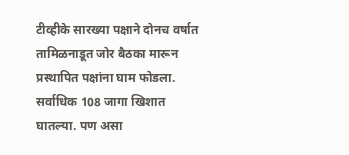टीव्हीके सारख्या पक्षाने दोनच वर्षात तामिळनाडूत जोर बैठका मारून प्रस्थापित पक्षांना घाम फोडला. सर्वाधिक 108 जागा खिशात घातल्या. पण असा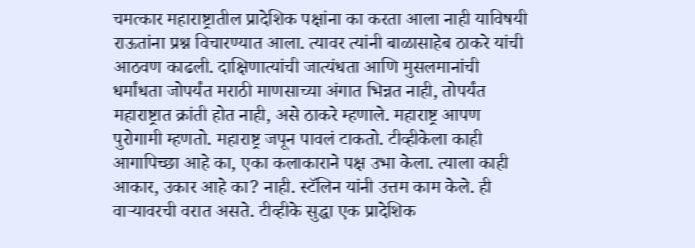चमत्कार महाराष्ट्रातील प्रादेशिक पक्षांना का करता आला नाही याविषयी राऊतांना प्रश्न विचारण्यात आला. त्यावर त्यांनी बाळासाहेब ठाकरे यांची आठवण काढली. दाक्षिणात्यांची जात्यंधता आणि मुसलमानांची धर्मांधता जोपर्यंत मराठी माणसाच्या अंगात भिन्नत नाही, तोपर्यंत महाराष्ट्रात क्रांती होत नाही, असे ठाकरे म्हणाले. महाराष्ट्र आपण पुरोगामी म्हणतो. महाराष्ट्र जपून पावलं टाकतो. टीव्हीकेला काही आगापिच्छा आहे का, एका कलाकाराने पक्ष उभा केला. त्याला काही आकार, उकार आहे का? नाही. स्टॅलिन यांनी उत्तम काम केले. ही वाऱ्यावरची वरात असते. टीव्हीके सुद्धा एक प्रादेशिक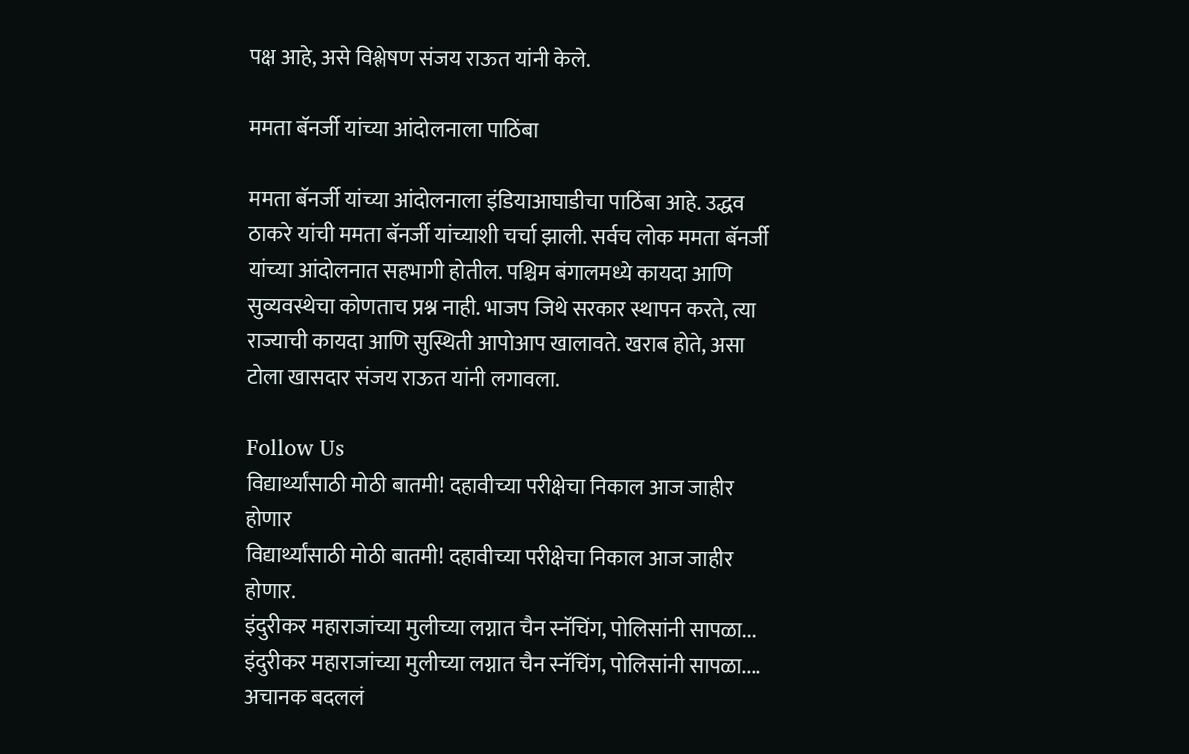पक्ष आहे, असे विश्लेषण संजय राऊत यांनी केले.

ममता बॅनर्जी यांच्या आंदोलनाला पाठिंबा

ममता बॅनर्जी यांच्या आंदोलनाला इंडियाआघाडीचा पाठिंबा आहे. उद्धव ठाकरे यांची ममता बॅनर्जी यांच्याशी चर्चा झाली. सर्वच लोक ममता बॅनर्जी यांच्या आंदोलनात सहभागी होतील. पश्चिम बंगालमध्ये कायदा आणि सुव्यवस्थेचा कोणताच प्रश्न नाही. भाजप जिथे सरकार स्थापन करते, त्या राज्याची कायदा आणि सुस्थिती आपोआप खालावते. खराब होते, असा टोला खासदार संजय राऊत यांनी लगावला.

Follow Us
विद्यार्थ्यांसाठी मोठी बातमी! दहावीच्या परीक्षेचा निकाल आज जाहीर होणार
विद्यार्थ्यांसाठी मोठी बातमी! दहावीच्या परीक्षेचा निकाल आज जाहीर होणार.
इंदुरीकर महाराजांच्या मुलीच्या लग्नात चैन स्नॅचिंग, पोलिसांनी सापळा...
इंदुरीकर महाराजांच्या मुलीच्या लग्नात चैन स्नॅचिंग, पोलिसांनी सापळा....
अचानक बदललं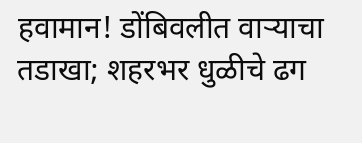हवामान! डोंबिवलीत वाऱ्याचा तडाखा; शहरभर धुळीचे ढग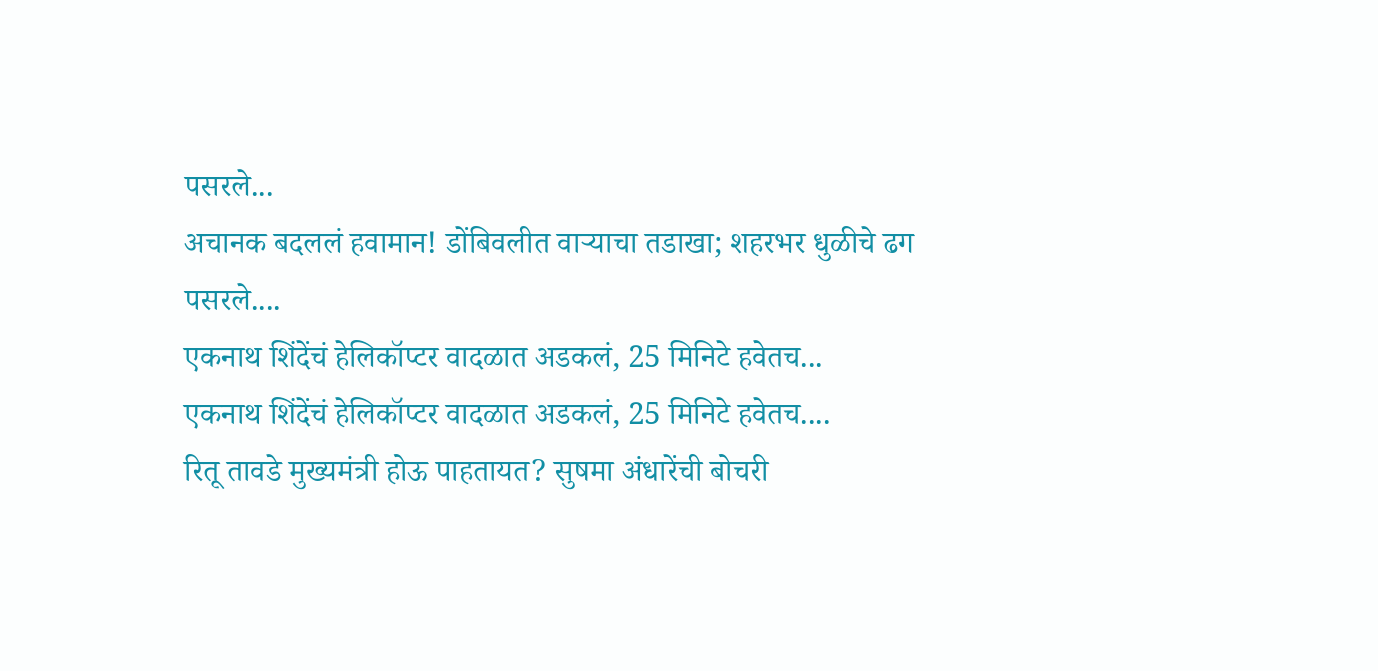पसरले...
अचानक बदललं हवामान! डोंबिवलीत वाऱ्याचा तडाखा; शहरभर धुळीचे ढग पसरले....
एकनाथ शिंदेंचं हेलिकॉप्टर वादळात अडकलं, 25 मिनिटे हवेतच...
एकनाथ शिंदेंचं हेलिकॉप्टर वादळात अडकलं, 25 मिनिटे हवेतच....
रितू तावडे मुख्यमंत्री होऊ पाहतायत? सुषमा अंधारेंची बोचरी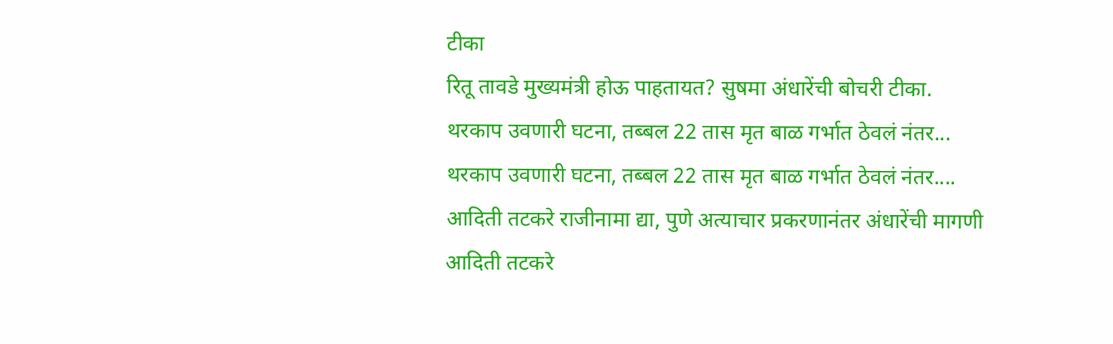टीका
रितू तावडे मुख्यमंत्री होऊ पाहतायत? सुषमा अंधारेंची बोचरी टीका.
थरकाप उवणारी घटना, तब्बल 22 तास मृत बाळ गर्भात ठेवलं नंतर...
थरकाप उवणारी घटना, तब्बल 22 तास मृत बाळ गर्भात ठेवलं नंतर....
आदिती तटकरे राजीनामा द्या, पुणे अत्याचार प्रकरणानंतर अंधारेंची मागणी
आदिती तटकरे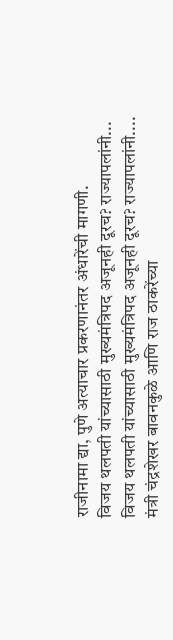राजीनामा द्या, पुणे अत्याचार प्रकरणानंतर अंधारेंची मागणी.
विजय थलपती यांच्यासाठी मुख्यमंत्रिपद अजूनही दूरच? राज्यापलांनी...
विजय थलपती यांच्यासाठी मुख्यमंत्रिपद अजूनही दूरच? राज्यापलांनी....
मंत्री चंद्रशेखर बावनकुळे आणि राज ठाकरेंच्या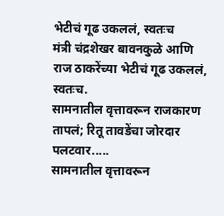भेटीचं गूढ उकललं, स्वतःच
मंत्री चंद्रशेखर बावनकुळे आणि राज ठाकरेंच्या भेटीचं गूढ उकललं, स्वतःच.
सामनातील वृत्तावरून राजकारण तापलं; रितू तावडेंचा जोरदार पलटवार.....
सामनातील वृत्तावरून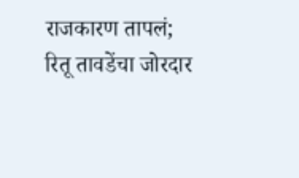राजकारण तापलं; रितू तावडेंचा जोरदार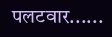पलटवार......